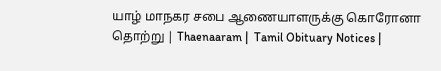யாழ் மாநகர சபை ஆணையாளருக்கு கொரோனா தொற்று | Thaenaaram |  Tamil Obituary Notices |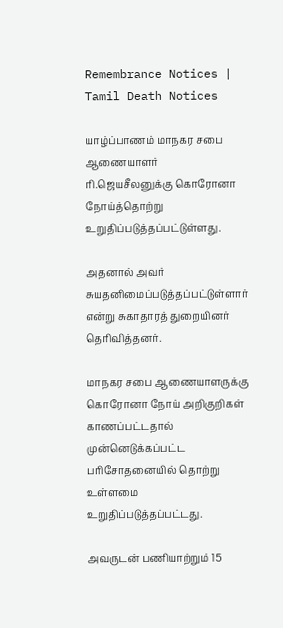Remembrance Notices | Tamil Death Notices

யாழ்ப்பாணம் மாநகர சபை ஆணையாளர் ரி.ஜெயசீலனுக்கு கொரோனா நோய்த்தொற்று உறுதிப்படுத்தப்பட்டுள்ளது.

அதனால் அவர் சுயதனிமைப்படுத்தப்பட்டுள்ளார் என்று சுகாதாரத் துறையினர் தெரிவித்தனர்.

மாநகர சபை ஆணையாளருக்கு கொரோனா நோய் அறிகுறிகள் காணப்பட்டதால் முன்னெடுக்கப்பட்ட பரிசோதனையில் தொற்று உள்ளமை உறுதிப்படுத்தப்பட்டது.

அவருடன் பணியாற்றும் 15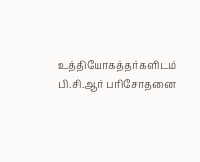உத்தியோகத்தர்களிடம் பி.சி.ஆர் பரிசோதனை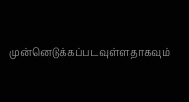முன்னெடுக்கப்படவுள்ளதாகவும்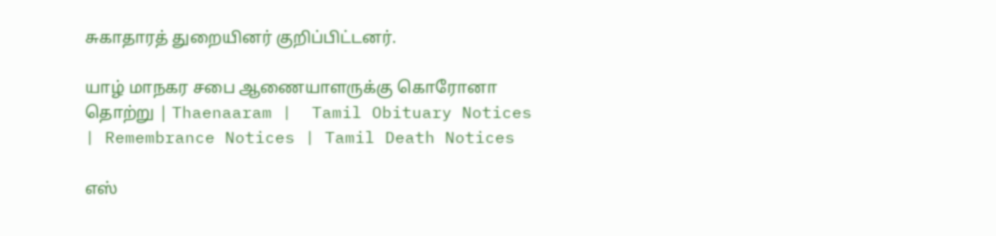சுகாதாரத் துறையினர் குறிப்பிட்டனர்.

யாழ் மாநகர சபை ஆணையாளருக்கு கொரோனா தொற்று | Thaenaaram |  Tamil Obituary Notices | Remembrance Notices | Tamil Death Notices

எஸ்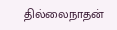தில்லைநாதன்